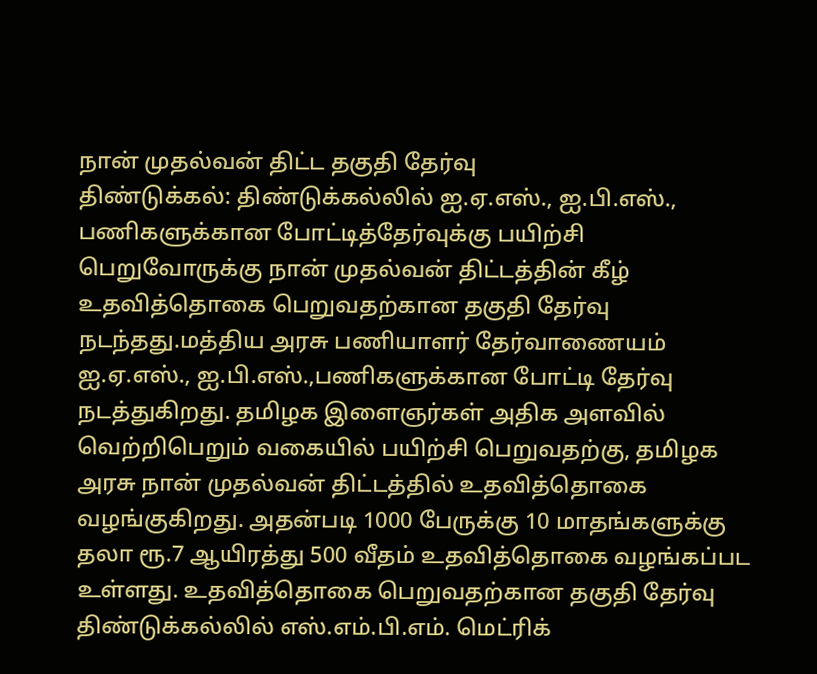நான் முதல்வன் திட்ட தகுதி தேர்வு
திண்டுக்கல்: திண்டுக்கல்லில் ஐ.ஏ.எஸ்., ஐ.பி.எஸ்., பணிகளுக்கான போட்டித்தேர்வுக்கு பயிற்சி பெறுவோருக்கு நான் முதல்வன் திட்டத்தின் கீழ் உதவித்தொகை பெறுவதற்கான தகுதி தேர்வு நடந்தது.மத்திய அரசு பணியாளர் தேர்வாணையம் ஐ.ஏ.எஸ்., ஐ.பி.எஸ்.,பணிகளுக்கான போட்டி தேர்வு நடத்துகிறது. தமிழக இளைஞர்கள் அதிக அளவில் வெற்றிபெறும் வகையில் பயிற்சி பெறுவதற்கு, தமிழக அரசு நான் முதல்வன் திட்டத்தில் உதவித்தொகை வழங்குகிறது. அதன்படி 1000 பேருக்கு 10 மாதங்களுக்கு தலா ரூ.7 ஆயிரத்து 500 வீதம் உதவித்தொகை வழங்கப்பட உள்ளது. உதவித்தொகை பெறுவதற்கான தகுதி தேர்வு திண்டுக்கல்லில் எஸ்.எம்.பி.எம். மெட்ரிக்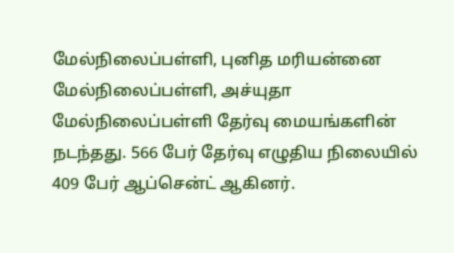மேல்நிலைப்பள்ளி, புனித மரியன்னை மேல்நிலைப்பள்ளி, அச்யுதா மேல்நிலைப்பள்ளி தேர்வு மையங்களின் நடந்தது. 566 பேர் தேர்வு எழுதிய நிலையில் 409 பேர் ஆப்சென்ட் ஆகினர்.